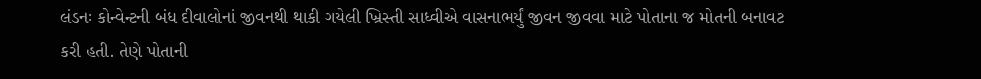લંડનઃ કોન્વેન્ટની બંધ દીવાલોનાં જીવનથી થાકી ગયેલી ખ્રિસ્તી સાધ્વીએ વાસનાભર્યું જીવન જીવવા માટે પોતાના જ મોતની બનાવટ કરી હતી. તેણે પોતાની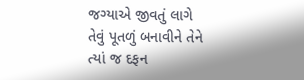જગ્યાએ જીવતું લાગે તેવું પૂતળું બનાવીને તેને ત્યાં જ દફન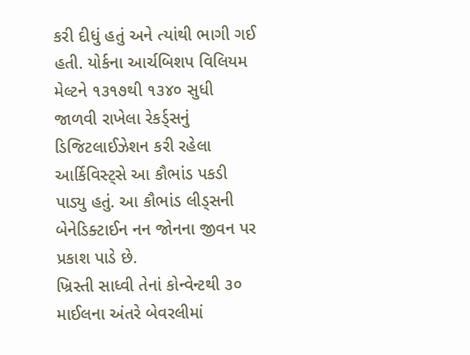કરી દીધું હતું અને ત્યાંથી ભાગી ગઈ હતી. યોર્કના આર્ચબિશપ વિલિયમ મેલ્ટને ૧૩૧૭થી ૧૩૪૦ સુધી જાળવી રાખેલા રેકર્ડ્સનું ડિજિટલાઈઝેશન કરી રહેલા આર્કિવિસ્ટ્સે આ કૌભાંડ પકડી પાડ્યુ હતું. આ કૌભાંડ લીડ્સની બેનેડિક્ટાઈન નન જોનના જીવન પર પ્રકાશ પાડે છે.
ખ્રિસ્તી સાધ્વી તેનાં કોન્વેન્ટથી ૩૦ માઈલના અંતરે બેવરલીમાં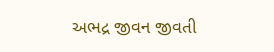અભદ્ર જીવન જીવતી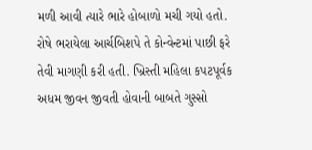મળી આવી ત્યારે ભારે હોબાળો મચી ગયો હતો. રોષે ભરાયેલા આર્ચબિશપે તે કોન્વેન્ટમાં પાછી ફરે તેવી માગણી કરી હતી. ખ્રિસ્તી મહિલા કપટપૂર્વક અધમ જીવન જીવતી હોવાની બાબતે ગુસ્સો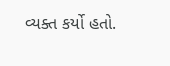વ્યક્ત કર્યો હતો.